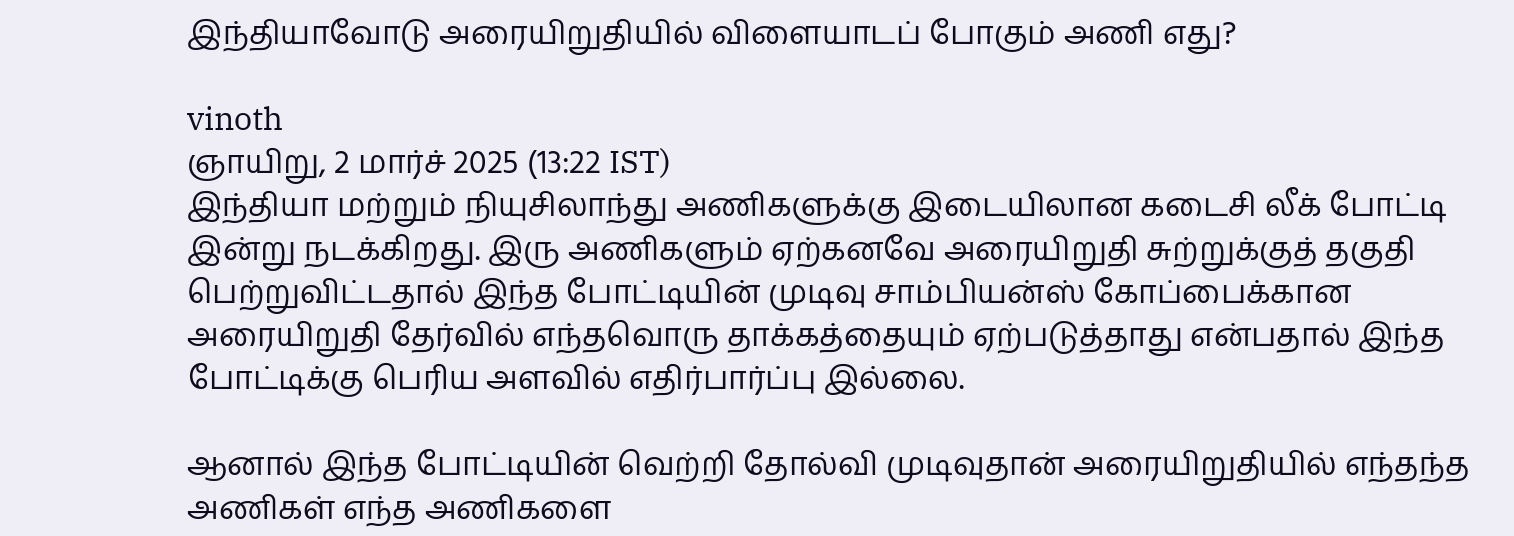இந்தியாவோடு அரையிறுதியில் விளையாடப் போகும் அணி எது?

vinoth
ஞாயிறு, 2 மார்ச் 2025 (13:22 IST)
இந்தியா மற்றும் நியுசிலாந்து அணிகளுக்கு இடையிலான கடைசி லீக் போட்டி இன்று நடக்கிறது. இரு அணிகளும் ஏற்கனவே அரையிறுதி சுற்றுக்குத் தகுதி பெற்றுவிட்டதால் இந்த போட்டியின் முடிவு சாம்பியன்ஸ் கோப்பைக்கான அரையிறுதி தேர்வில் எந்தவொரு தாக்கத்தையும் ஏற்படுத்தாது என்பதால் இந்த போட்டிக்கு பெரிய அளவில் எதிர்பார்ப்பு இல்லை.

ஆனால் இந்த போட்டியின் வெற்றி தோல்வி முடிவுதான் அரையிறுதியில் எந்தந்த அணிகள் எந்த அணிகளை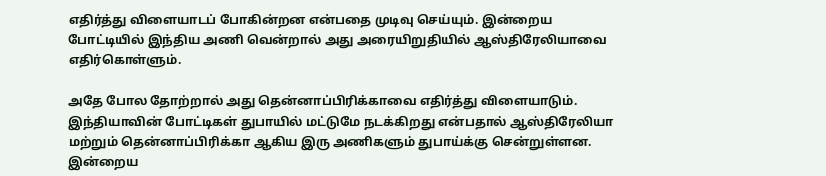எதிர்த்து விளையாடப் போகின்றன என்பதை முடிவு செய்யும். இன்றைய போட்டியில் இந்திய அணி வென்றால் அது அரையிறுதியில் ஆஸ்திரேலியாவை எதிர்கொள்ளும்.

அதே போல தோற்றால் அது தென்னாப்பிரிக்காவை எதிர்த்து விளையாடும். இந்தியாவின் போட்டிகள் துபாயில் மட்டுமே நடக்கிறது என்பதால் ஆஸ்திரேலியா மற்றும் தென்னாப்பிரிக்கா ஆகிய இரு அணிகளும் துபாய்க்கு சென்றுள்ளன. இன்றைய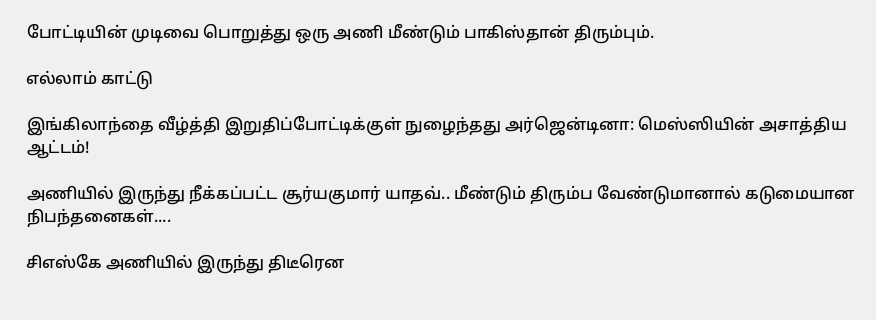போட்டியின் முடிவை பொறுத்து ஒரு அணி மீண்டும் பாகிஸ்தான் திரும்பும்.

எல்லாம் காட்டு

இங்கிலாந்தை வீழ்த்தி இறுதிப்போட்டிக்குள் நுழைந்தது அர்ஜென்டினா: மெஸ்ஸியின் அசாத்திய ஆட்டம்!

அணியில் இருந்து நீக்கப்பட்ட சூர்யகுமார் யாதவ்.. மீண்டும் திரும்ப வேண்டுமானால் கடுமையான நிபந்தனைகள்....

சிஎஸ்கே அணியில் இருந்து திடீரென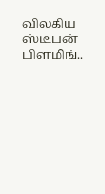விலகிய ஸ்டீபன் பிளமிங்..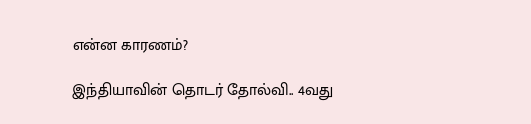என்ன காரணம்?

இந்தியாவின் தொடர் தோல்வி.. 4வது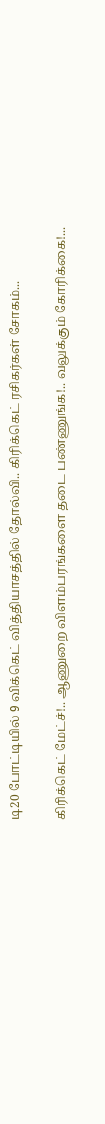டி20 போட்டியில் 9 விக்கெட் வித்தியாசத்தில் தோல்வி.. கிரிக்கெட் ரசிகர்கள் சோகம்...

கிரிக்கெட் மேட்ச்!.. ஆணுறை விளம்பரங்களை தடை பண்ணுங்க!.. வலுக்கும் கோரிக்கை!...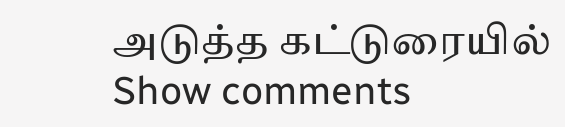அடுத்த கட்டுரையில்
Show comments